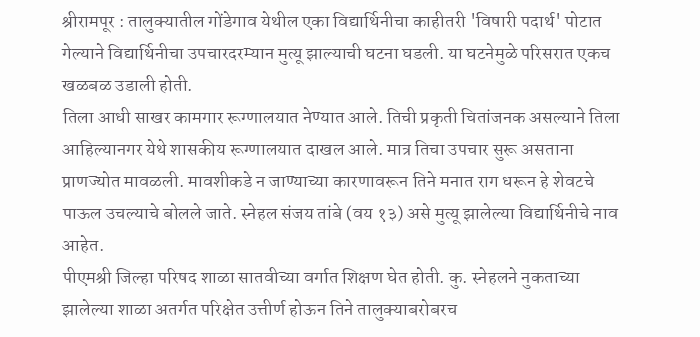श्रीरामपूर : तालुक्यातील गोंडेगाव येथील एका विद्यार्थिनीचा काहीतरी 'विषारी पदार्थ' पोटात गेल्याने विद्यार्थिनीचा उपचारदरम्यान मुत्यू झाल्याची घटना घडली. या घटनेमुळे परिसरात एकच खळबळ उडाली होती.
तिला आधी साखर कामगार रूग्णालयात नेण्यात आले. तिची प्रकृती चितांजनक असल्याने तिला आहिल्यानगर येथे शासकीय रूग्णालयात दाखल आले. मात्र तिचा उपचार सुरू असताना प्राणज्योत मावळली. मावशीकडे न जाण्याच्या कारणावरून तिने मनात राग धरून हे शेवटचे पाऊल उचल्याचे बोलले जाते. स्नेहल संजय तांबे (वय १३) असे मुत्यू झालेल्या विद्यार्थिनीचे नाव आहेत.
पीएमश्री जिल्हा परिषद शाळा सातवीच्या वर्गात शिक्षण घेत होती. कु. स्नेहलने नुकताच्या झालेल्या शाळा अतर्गत परिक्षेत उत्तीर्ण होऊन तिने तालुक्याबरोबरच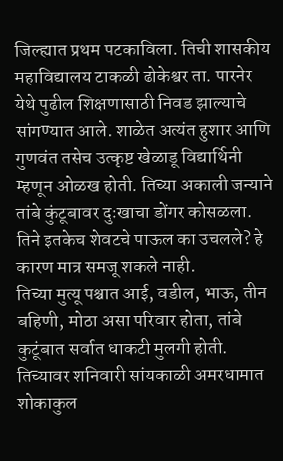जिल्ह्यात प्रथम पटकाविला. तिची शासकीय महाविद्यालय टाकळी ढोकेश्वर ता. पारनेर येथे पुढील शिक्षणासाठी निवड झाल्याचे सांगण्यात आले. शाळेत अत्यंत हुशार आणि गुणवंत तसेच उत्कृष्ट खेळाडू विद्यार्थिनी म्हणून ओळख होती. तिच्या अकाली जन्याने तांबे कुंटूबावर दुःखाचा डोंगर कोसळला. तिने इतकेच शेवटचे पाऊल का उचलले? हे कारण मात्र समजू शकले नाही.
तिच्या मुत्यू पश्चात आई, वडील, भाऊ, तीन बहिणी, मोठा असा परिवार होता, तांबे कुटूंबात सर्वात धाकटी मुलगी होती. तिच्यावर शनिवारी सांयकाळी अमरधामात शोकाकुल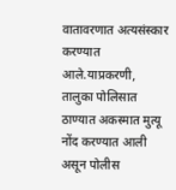वातावरणात अत्यसंस्कार करण्यात आले.याप्रकरणी, तालुका पोलिसात ठाण्यात अकस्मात मुत्यू नोंद करण्यात आली असून पोलीस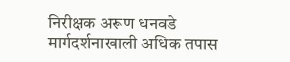निरीक्षक अरूण धनवडे मार्गदर्शनाखाली अधिक तपास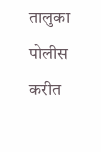तालुका पोलीस करीत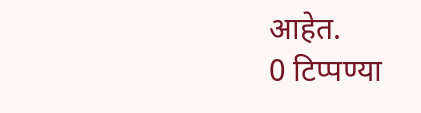आहेत.
0 टिप्पण्या